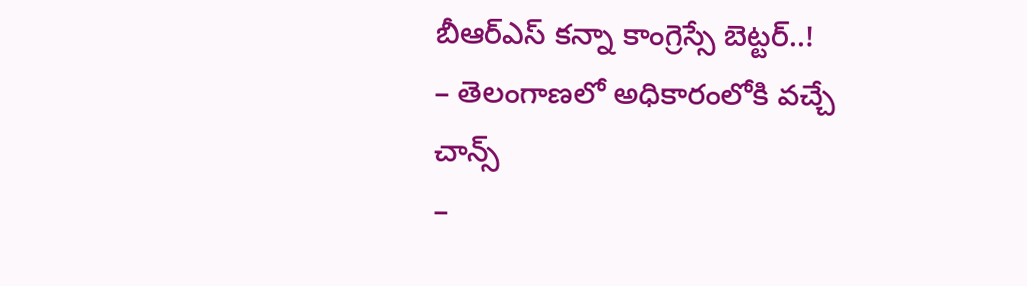బీఆర్ఎస్ కన్నా కాంగ్రెస్సే బెట్టర్..!
– తెలంగాణలో అధికారంలోకి వచ్చే చాన్స్
–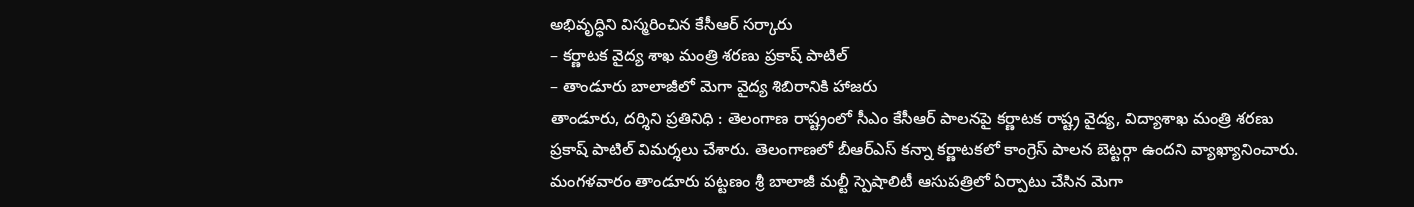అభివృద్ధిని విస్మరించిన కేసీఆర్ సర్కారు
– కర్ణాటక వైద్య శాఖ మంత్రి శరణు ప్రకాష్ పాటిల్
– తాండూరు బాలాజీలో మెగా వైద్య శిబిరానికి హాజరు
తాండూరు, దర్శిని ప్రతినిధి : తెలంగాణ రాష్ట్రంలో సీఎం కేసీఆర్ పాలనపై కర్ణాటక రాష్ట్ర వైద్య, విద్యాశాఖ మంత్రి శరణు ప్రకాష్ పాటిల్ విమర్శలు చేశారు. తెలంగాణలో బీఆర్ఎస్ కన్నా కర్ణాటకలో కాంగ్రెస్ పాలన బెట్టర్గా ఉందని వ్యాఖ్యానించారు. మంగళవారం తాండూరు పట్టణం శ్రీ బాలాజీ మల్టీ స్పెషాలిటీ ఆసుపత్రిలో ఏర్పాటు చేసిన మెగా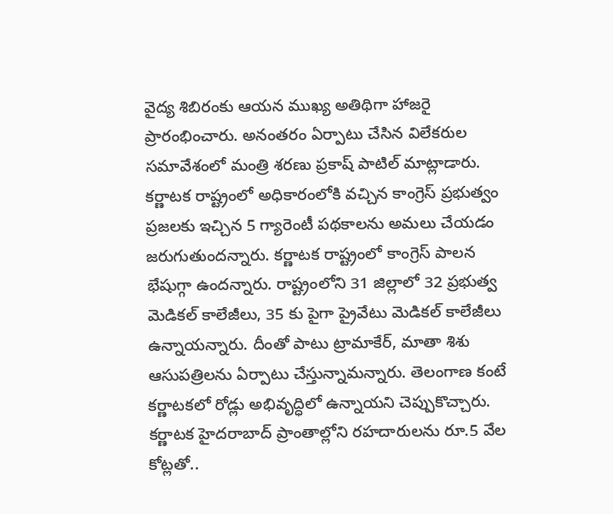వైద్య శిబిరంకు ఆయన ముఖ్య అతిథిగా హాజరై ప్రారంభించారు. అనంతరం ఏర్పాటు చేసిన విలేకరుల సమావేశంలో మంత్రి శరణు ప్రకాష్ పాటిల్ మాట్లాడారు. కర్ణాటక రాష్ట్రంలో అధికారంలోకి వచ్చిన కాంగ్రెస్ ప్రభుత్వం ప్రజలకు ఇచ్చిన 5 గ్యారెంటీ పథకాలను అమలు చేయడం జరుగుతుందన్నారు. కర్ణాటక రాష్ట్రంలో కాంగ్రెస్ పాలన భేషుగ్గా ఉందన్నారు. రాష్ట్రంలోని 31 జిల్లాలో 32 ప్రభుత్వ మెడికల్ కాలేజీలు, 35 కు పైగా ప్రైవేటు మెడికల్ కాలేజీలు ఉన్నాయన్నారు. దీంతో పాటు ట్రామాకేర్, మాతా శిశు ఆసుపత్రిలను ఏర్పాటు చేస్తున్నామన్నారు. తెలంగాణ కంటే కర్ణాటకలో రోడ్లు అభివృద్ధిలో ఉన్నాయని చెప్పుకొచ్చారు.
కర్ణాటక హైదరాబాద్ ప్రాంతాల్లోని రహదారులను రూ.5 వేల కోట్లతో..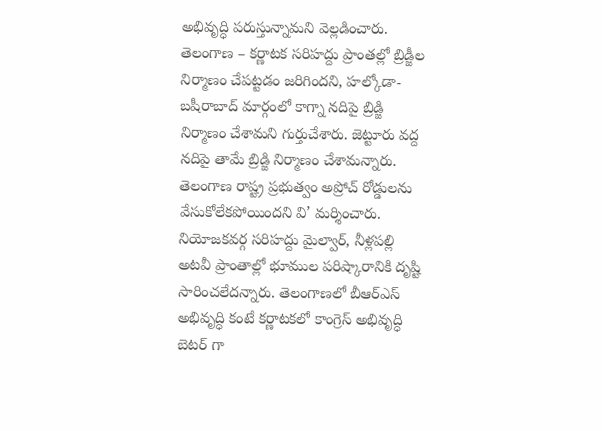అభివృద్ధి పరుస్తున్నామని వెల్లడించారు. తెలంగాణ – కర్ణాటక సరిహద్దు ప్రాంతల్లో బ్రిడ్జీల నిర్మాణం చేపట్టడం జరిగిందని, హల్కోడా- బషీరాబాద్ మార్గంలో కాగ్నా నదిపై బ్రిడ్జి నిర్మాణం చేశామని గుర్తుచేశారు. జెట్టూరు వద్ద నదిపై తామే బ్రిడ్జి నిర్మాణం చేశామన్నారు. తెలంగాణ రాష్ట్ర ప్రభుత్వం అప్రోచ్ రోడ్డులను వేసుకోలేకపోయిందని వి’ మర్శించారు. నియోజకవర్గ సరిహద్దు మైల్వార్, నీళ్లపల్లి అటవీ ప్రాంతాల్లో భూముల పరిష్కారానికి దృష్టి సారించలేదన్నారు. తెలంగాణలో బీఆర్ఎస్ అభివృద్ధి కంటే కర్ణాటకలో కాంగ్రెస్ అభివృద్ధి బెటర్ గా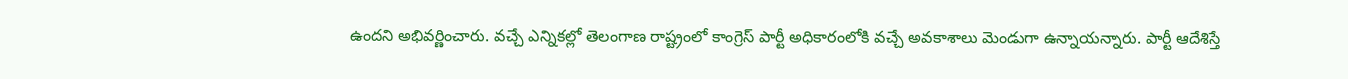ఉందని అభివర్ణించారు. వచ్చే ఎన్నికల్లో తెలంగాణ రాష్ట్రంలో కాంగ్రెస్ పార్టీ అధికారంలోకి వచ్చే అవకాశాలు మెండుగా ఉన్నాయన్నారు. పార్టీ ఆదేశిస్తే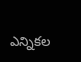ఎన్నికల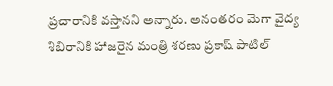ప్రచారానికి వస్తానని అన్నారు. అనంతరం మెగా వైద్య శిబిరానికి హాజరైన మంత్రి శరణు ప్రకాష్ పాటిల్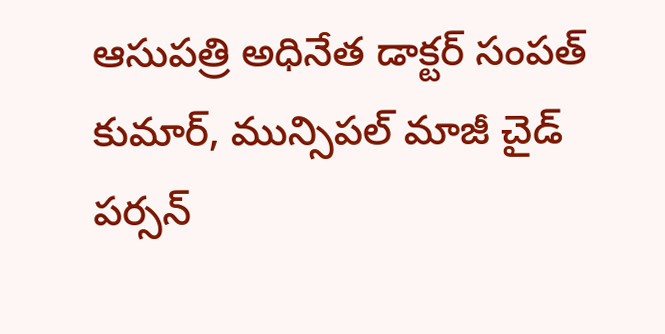ఆసుపత్రి అధినేత డాక్టర్ సంపత్ కుమార్, మున్సిపల్ మాజీ చైడ్ పర్సన్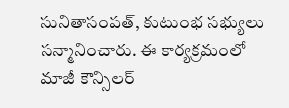సునితాసంపత్, కుటుంభ సభ్యులు సన్మానించారు. ఈ కార్యక్రమంలో మాజీ కౌన్సిలర్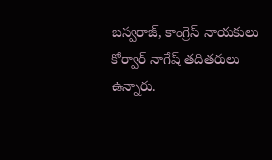బస్వరాజ్, కాంగ్రెస్ నాయకులు కోర్వార్ నాగేష్ తదితరులు ఉన్నారు.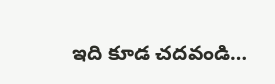ఇది కూడ చదవండి…